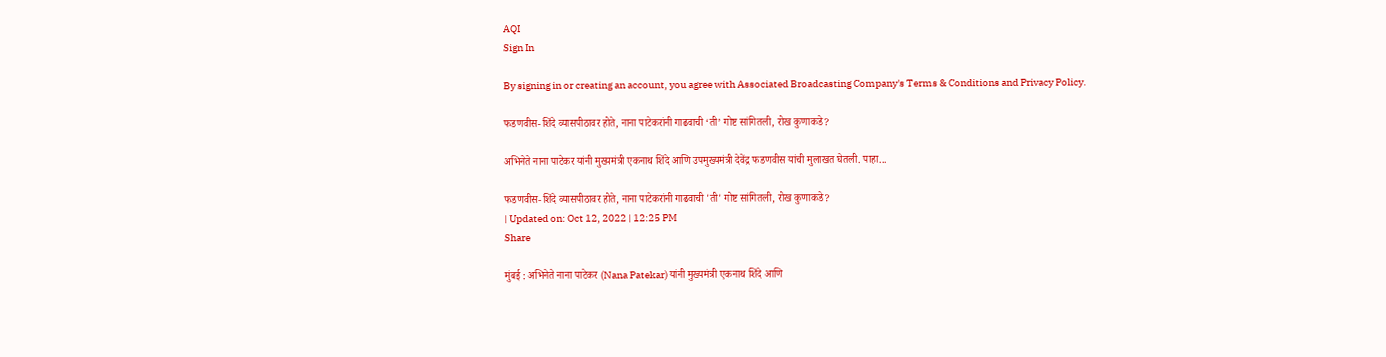AQI
Sign In

By signing in or creating an account, you agree with Associated Broadcasting Company's Terms & Conditions and Privacy Policy.

फडणवीस-शिंदे व्यासपीठावर होते, नाना पाटेकरांनी गाढवाची ‘ती’ गोष्ट सांगितली, रोख कुणाकडे?

अभिनेते नाना पाटेकर यांनी मुख्यमंत्री एकनाथ शिंदे आणि उपमुख्यमंत्री देवेंद्र फडणवीस यांची मुलाखत घेतली. पाहा...

फडणवीस-शिंदे व्यासपीठावर होते, नाना पाटेकरांनी गाढवाची 'ती' गोष्ट सांगितली, रोख कुणाकडे?
| Updated on: Oct 12, 2022 | 12:25 PM
Share

मुंबई : अभिनेते नाना पाटेकर (Nana Patekar) यांनी मुख्यमंत्री एकनाथ शिंदे आणि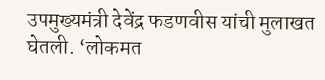उपमुख्यमंत्री देवेंद्र फडणवीस यांची मुलाखत घेतली. ‘लोकमत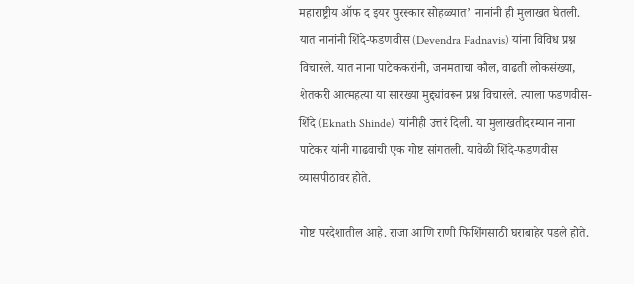महाराष्ट्रीय ऑफ द इयर पुरस्कार सोहळ्यात’ नानांनी ही मुलाखत घेतली. यात नानांनी शिंदे-फडणवीस (Devendra Fadnavis) यांना विविध प्रश्न विचारले. यात नाना पाटेककरांनी, जनमताचा कौल, वाढती लोकसंख्या, शेतकरी आत्महत्या या सारख्या मुद्द्यांवरून प्रश्न विचारले. त्याला फडणवीस-शिंदे (Eknath Shinde) यांनीही उत्तरं दिली. या मुलाखतीदरम्यान नाना पाटेकर यांनी गाढवाची एक गोष्ट सांगतली. यावेळी शिंदे-फडणवीस व्यासपीठावर होते.

गोष्ट परदेशातील आहे. राजा आणि राणी फिशिंगसाठी घराबाहेर पडले होते.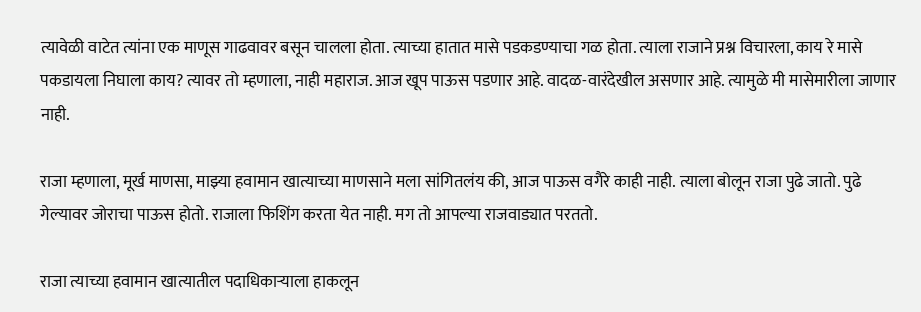त्यावेळी वाटेत त्यांना एक माणूस गाढवावर बसून चालला होता. त्याच्या हातात मासे पडकडण्याचा गळ होता. त्याला राजाने प्रश्न विचारला, काय रे मासे पकडायला निघाला काय? त्यावर तो म्हणाला, नाही महाराज. आज खूप पाऊस पडणार आहे. वादळ-वारंदेखील असणार आहे. त्यामुळे मी मासेमारीला जाणार नाही.

राजा म्हणाला, मूर्ख माणसा, माझ्या हवामान खात्याच्या माणसाने मला सांगितलंय की, आज पाऊस वगैरे काही नाही. त्याला बोलून राजा पुढे जातो. पुढे गेल्यावर जोराचा पाऊस होतो. राजाला फिशिंग करता येत नाही. मग तो आपल्या राजवाड्यात परततो.

राजा त्याच्या हवामान खात्यातील पदाधिकाऱ्याला हाकलून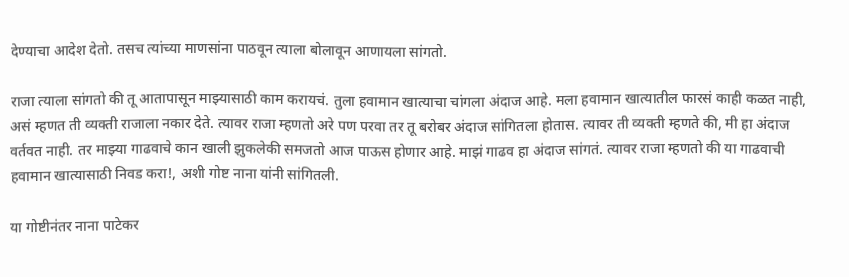देण्याचा आदेश देतो. तसच त्यांच्या माणसांना पाठवून त्याला बोलावून आणायला सांगतो.

राजा त्याला सांगतो की तू आतापासून माझ्यासाठी काम करायचं. तुला हवामान खात्याचा चांगला अंदाज आहे. मला हवामान खात्यातील फारसं काही कळत नाही, असं म्हणत ती व्यक्ती राजाला नकार देते. त्यावर राजा म्हणतो अरे पण परवा तर तू बरोबर अंदाज सांगितला होतास. त्यावर ती व्यक्ती म्हणते की, मी हा अंदाज वर्तवत नाही. तर माझ्या गाढवाचे कान खाली झुकलेकी समजतो आज पाऊस होणार आहे. माझं गाढव हा अंदाज सांगतं. त्यावर राजा म्हणतो की या गाढवाची हवामान खात्यासाठी निवड करा!, अशी गोष्ट नाना यांनी सांगितली.

या गोष्टीनंतर नाना पाटेकर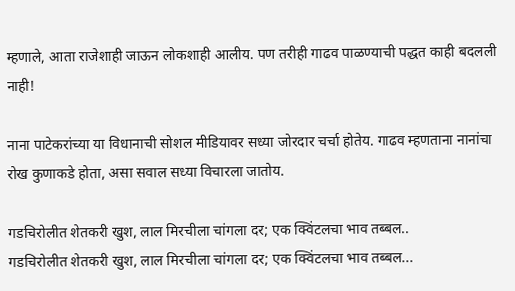म्हणाले, आता राजेशाही जाऊन लोकशाही आलीय. पण तरीही गाढव पाळण्याची पद्धत काही बदलली नाही!

नाना पाटेकरांच्या या विधानाची सोशल मीडियावर सध्या जोरदार चर्चा होतेय. गाढव म्हणताना नानांचा रोख कुणाकडे होता, असा सवाल सध्या विचारला जातोय.

गडचिरोलीत शेतकरी खुश, लाल मिरचीला चांगला दर; एक क्विंटलचा भाव तब्बल..
गडचिरोलीत शेतकरी खुश, लाल मिरचीला चांगला दर; एक क्विंटलचा भाव तब्बल...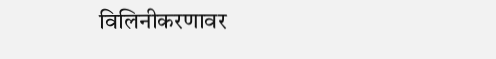विलिनीकरणावर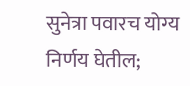सुनेत्रा पवारच योग्य निर्णय घेतील;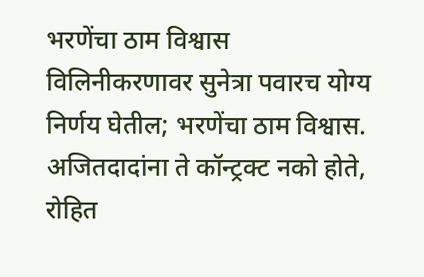भरणेंचा ठाम विश्वास
विलिनीकरणावर सुनेत्रा पवारच योग्य निर्णय घेतील; भरणेंचा ठाम विश्वास.
अजितदादांना ते कॉन्ट्रक्ट नको होते, रोहित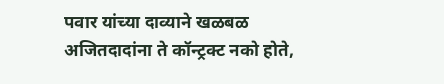पवार यांच्या दाव्याने खळबळ
अजितदादांना ते कॉन्ट्रक्ट नको होते,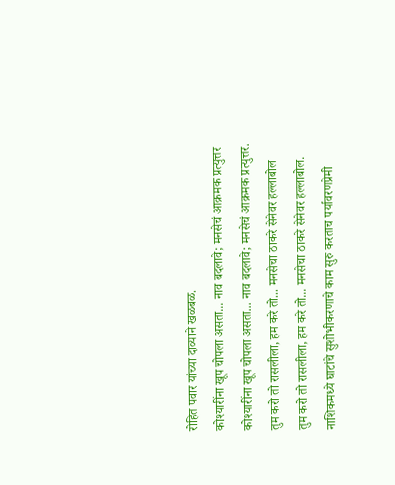रोहित पवार यांच्या दाव्याने खळबळ.
कोश्यारींना खूप चोपला असता... नाव बदलावे; मनसेचं आक्रमक प्रत्युत्तर
कोश्यारींना खूप चोपला असता... नाव बदलावे; मनसेचं आक्रमक प्रत्युत्तर.
तुम करो तो रासलीला, हम करे तो... मनसेचा ठाकरे सेनेवर हल्लाबोल
तुम करो तो रासलीला, हम करे तो... मनसेचा ठाकरे सेनेवर हल्लाबोल.
नाशिकमध्ये घाटांचे सुशोभीकरणाचे काम सुरु करताच पर्यावरणप्रेमी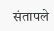संतापले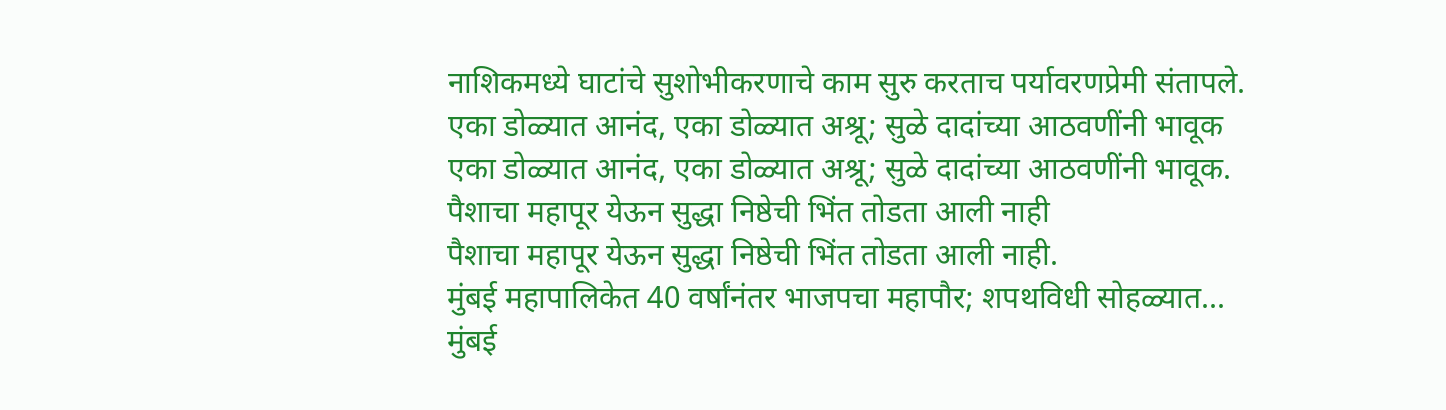नाशिकमध्ये घाटांचे सुशोभीकरणाचे काम सुरु करताच पर्यावरणप्रेमी संतापले.
एका डोळ्यात आनंद, एका डोळ्यात अश्रू; सुळे दादांच्या आठवणींनी भावूक
एका डोळ्यात आनंद, एका डोळ्यात अश्रू; सुळे दादांच्या आठवणींनी भावूक.
पैशाचा महापूर येऊन सुद्धा निष्ठेची भिंत तोडता आली नाही
पैशाचा महापूर येऊन सुद्धा निष्ठेची भिंत तोडता आली नाही.
मुंबई महापालिकेत 40 वर्षांनंतर भाजपचा महापौर; शपथविधी सोहळ्यात...
मुंबई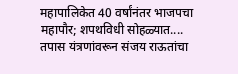महापालिकेत 40 वर्षांनंतर भाजपचा महापौर; शपथविधी सोहळ्यात....
तपास यंत्रणांवरून संजय राऊतांचा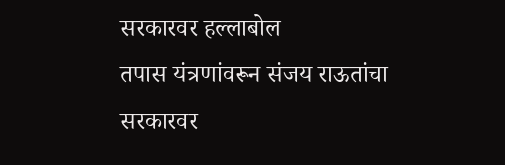सरकारवर हल्लाबोल
तपास यंत्रणांवरून संजय राऊतांचा सरकारवर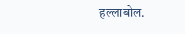हल्लाबोल.